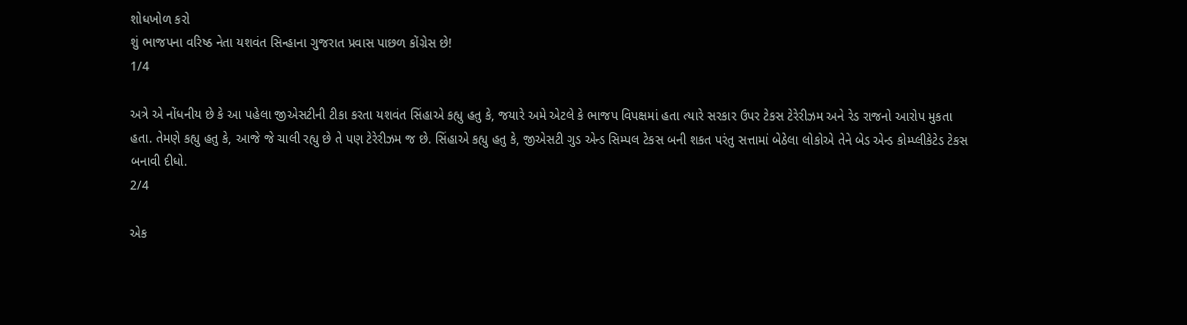શોધખોળ કરો
શું ભાજપના વરિષ્ઠ નેતા યશવંત સિન્હાના ગુજરાત પ્રવાસ પાછળ કોંગ્રેસ છે!
1/4

અત્રે એ નોંધનીય છે કે આ પહેલા જીએસટીની ટીકા કરતા યશવંત સિંહાએ કહ્યુ હતુ કે, જયારે અમે એટલે કે ભાજપ વિપક્ષમાં હતા ત્યારે સરકાર ઉપર ટેકસ ટેરેરીઝમ અને રેડ રાજનો આરોપ મુકતા હતા. તેમણે કહ્યુ હતુ કે, આજે જે ચાલી રહ્યુ છે તે પણ ટેરેરીઝમ જ છે. સિંહાએ કહ્યુ હતુ કે, જીએસટી ગુડ એન્ડ સિમ્પલ ટેકસ બની શકત પરંતુ સત્તામાં બેઠેલા લોકોએ તેને બેડ એન્ડ કોમ્પ્લીકેટેડ ટેકસ બનાવી દીધો.
2/4

એક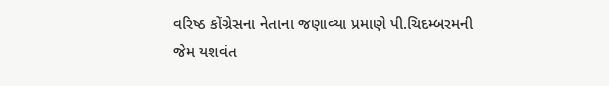વરિષ્ઠ કોંગ્રેસના નેતાના જણાવ્યા પ્રમાણે પી.ચિદમ્બરમની જેમ યશવંત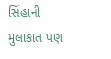સિંહાની મુલાકાત પણ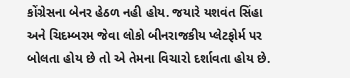કોંગ્રેસના બેનર હેઠળ નહી હોય. જયારે યશવંત સિંહા અને ચિદમ્બરમ જેવા લોકો બીનરાજકીય પ્લેટફોર્મ પર બોલતા હોય છે તો એ તેમના વિચારો દર્શાવતા હોય છે.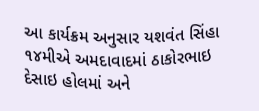આ કાર્યક્રમ અનુસાર યશવંત સિંહા ૧૪મીએ અમદાવાદમાં ઠાકોરભાઇ દેસાઇ હોલમાં અને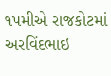૧પમીએ રાજકોટમાં અરવિંદભાઇ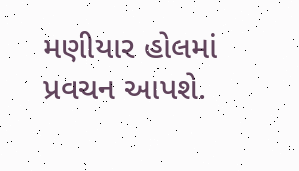મણીયાર હોલમાં પ્રવચન આપશે.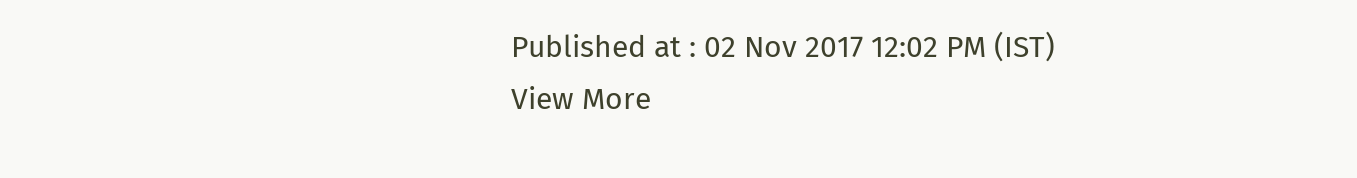Published at : 02 Nov 2017 12:02 PM (IST)
View More